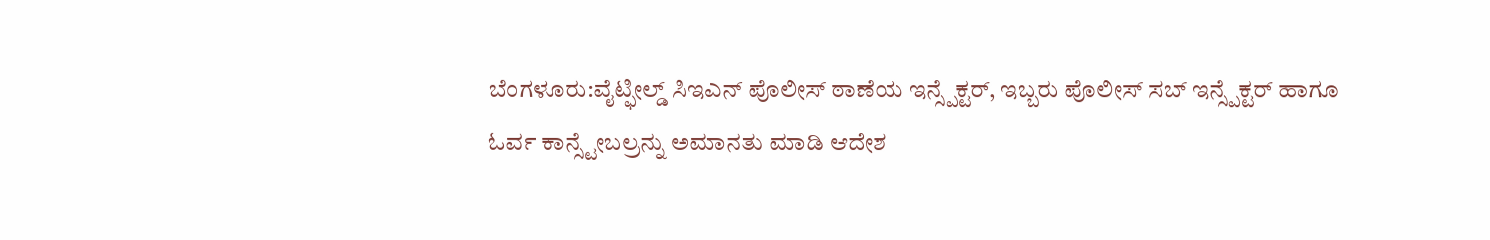ಬೆಂಗಳೂರು:ವೈಟ್ಫೀಲ್ಡ್ ಸಿಇಎನ್ ಪೊಲೀಸ್ ಠಾಣೆಯ ಇನ್ಸ್ಪೆಕ್ಟರ್, ಇಬ್ಬರು ಪೊಲೀಸ್ ಸಬ್ ಇನ್ಸ್ಪೆಕ್ಟರ್ ಹಾಗೂ ಓರ್ವ ಕಾನ್ಸ್ಟೇಬಲ್ರನ್ನು ಅಮಾನತು ಮಾಡಿ ಆದೇಶ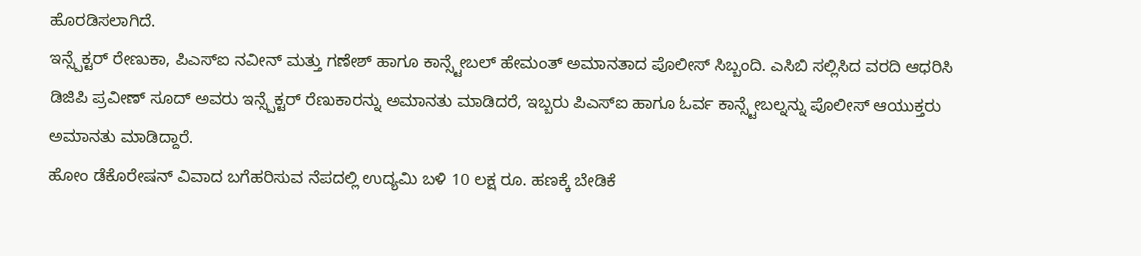ಹೊರಡಿಸಲಾಗಿದೆ.
ಇನ್ಸ್ಪೆಕ್ಟರ್ ರೇಣುಕಾ, ಪಿಎಸ್ಐ ನವೀನ್ ಮತ್ತು ಗಣೇಶ್ ಹಾಗೂ ಕಾನ್ಸ್ಟೇಬಲ್ ಹೇಮಂತ್ ಅಮಾನತಾದ ಪೊಲೀಸ್ ಸಿಬ್ಬಂದಿ. ಎಸಿಬಿ ಸಲ್ಲಿಸಿದ ವರದಿ ಆಧರಿಸಿ ಡಿಜಿಪಿ ಪ್ರವೀಣ್ ಸೂದ್ ಅವರು ಇನ್ಸ್ಪೆಕ್ಟರ್ ರೆಣುಕಾರನ್ನು ಅಮಾನತು ಮಾಡಿದರೆ, ಇಬ್ಬರು ಪಿಎಸ್ಐ ಹಾಗೂ ಓರ್ವ ಕಾನ್ಸ್ಟೇಬಲ್ನನ್ನು ಪೊಲೀಸ್ ಆಯುಕ್ತರು ಅಮಾನತು ಮಾಡಿದ್ದಾರೆ.
ಹೋಂ ಡೆಕೊರೇಷನ್ ವಿವಾದ ಬಗೆಹರಿಸುವ ನೆಪದಲ್ಲಿ ಉದ್ಯಮಿ ಬಳಿ 10 ಲಕ್ಷ ರೂ. ಹಣಕ್ಕೆ ಬೇಡಿಕೆ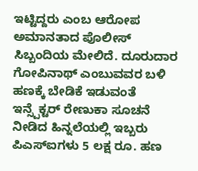ಇಟ್ಟಿದ್ದರು ಎಂಬ ಆರೋಪ ಅಮಾನತಾದ ಪೊಲೀಸ್ ಸಿಬ್ಬಂದಿಯ ಮೇಲಿದೆ. ದೂರುದಾರ ಗೋಪಿನಾಥ್ ಎಂಬುವವರ ಬಳಿ ಹಣಕ್ಕೆ ಬೇಡಿಕೆ ಇಡುವಂತೆ ಇನ್ಸ್ಪೆಕ್ಟರ್ ರೇಣುಕಾ ಸೂಚನೆ ನೀಡಿದ ಹಿನ್ನಲೆಯಲ್ಲಿ ಇಬ್ಬರು ಪಿಎಸ್ಐಗಳು 5 ಲಕ್ಷ ರೂ. ಹಣ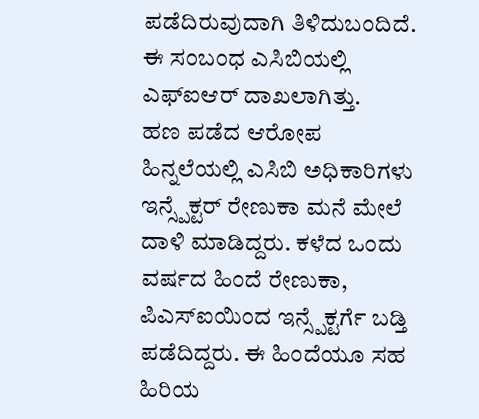ಪಡೆದಿರುವುದಾಗಿ ತಿಳಿದುಬಂದಿದೆ. ಈ ಸಂಬಂಧ ಎಸಿಬಿಯಲ್ಲಿ ಎಫ್ಐಆರ್ ದಾಖಲಾಗಿತ್ತು.
ಹಣ ಪಡೆದ ಆರೋಪ ಹಿನ್ನಲೆಯಲ್ಲಿ ಎಸಿಬಿ ಅಧಿಕಾರಿಗಳು ಇನ್ಸ್ಪೆಕ್ಟರ್ ರೇಣುಕಾ ಮನೆ ಮೇಲೆ ದಾಳಿ ಮಾಡಿದ್ದರು. ಕಳೆದ ಒಂದು ವರ್ಷದ ಹಿಂದೆ ರೇಣುಕಾ, ಪಿಎಸ್ಐಯಿಂದ ಇನ್ಸ್ಪೆಕ್ಟರ್ಗೆ ಬಡ್ತಿ ಪಡೆದಿದ್ದರು. ಈ ಹಿಂದೆಯೂ ಸಹ ಹಿರಿಯ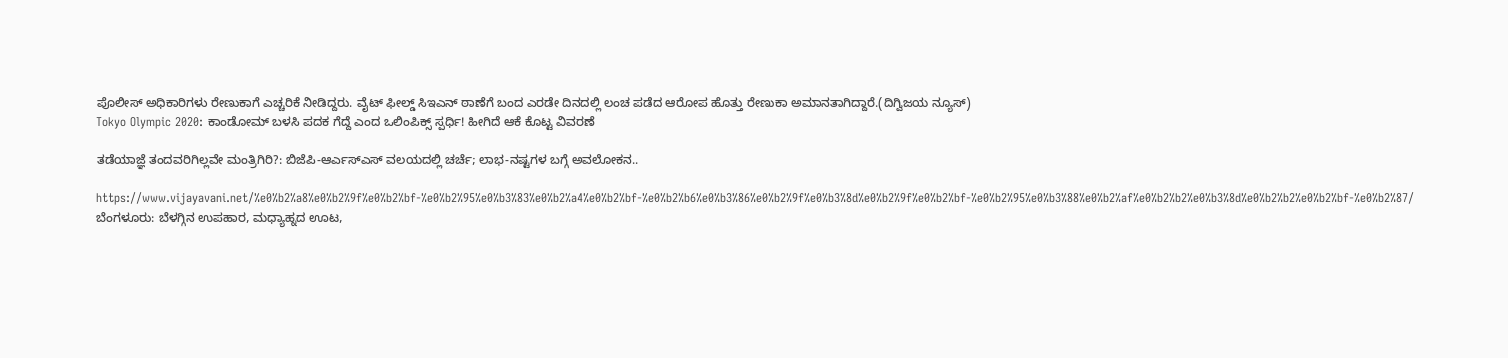ಪೊಲೀಸ್ ಅಧಿಕಾರಿಗಳು ರೇಣುಕಾಗೆ ಎಚ್ಚರಿಕೆ ನೀಡಿದ್ದರು. ವೈಟ್ ಫೀಲ್ಡ್ ಸಿಇಎನ್ ಠಾಣೆಗೆ ಬಂದ ಎರಡೇ ದಿನದಲ್ಲಿ ಲಂಚ ಪಡೆದ ಆರೋಪ ಹೊತ್ತು ರೇಣುಕಾ ಅಮಾನತಾಗಿದ್ದಾರೆ.(ದಿಗ್ವಿಜಯ ನ್ಯೂಸ್)
Tokyo Olympic 2020: ಕಾಂಡೋಮ್ ಬಳಸಿ ಪದಕ ಗೆದ್ದೆ ಎಂದ ಒಲಿಂಪಿಕ್ಸ್ ಸ್ಪರ್ಧಿ! ಹೀಗಿದೆ ಆಕೆ ಕೊಟ್ಟ ವಿವರಣೆ

ತಡೆಯಾಜ್ಞೆ ತಂದವರಿಗಿಲ್ಲವೇ ಮಂತ್ರಿಗಿರಿ?: ಬಿಜೆಪಿ-ಆರ್ಎಸ್ಎಸ್ ವಲಯದಲ್ಲಿ ಚರ್ಚೆ; ಲಾಭ-ನಷ್ಟಗಳ ಬಗ್ಗೆ ಅವಲೋಕನ..

https://www.vijayavani.net/%e0%b2%a8%e0%b2%9f%e0%b2%bf-%e0%b2%95%e0%b3%83%e0%b2%a4%e0%b2%bf-%e0%b2%b6%e0%b3%86%e0%b2%9f%e0%b3%8d%e0%b2%9f%e0%b2%bf-%e0%b2%95%e0%b3%88%e0%b2%af%e0%b2%b2%e0%b3%8d%e0%b2%b2%e0%b2%bf-%e0%b2%87/
ಬೆಂಗಳೂರು: ಬೆಳಗ್ಗಿನ ಉಪಹಾರ, ಮಧ್ಯಾಹ್ನದ ಊಟ,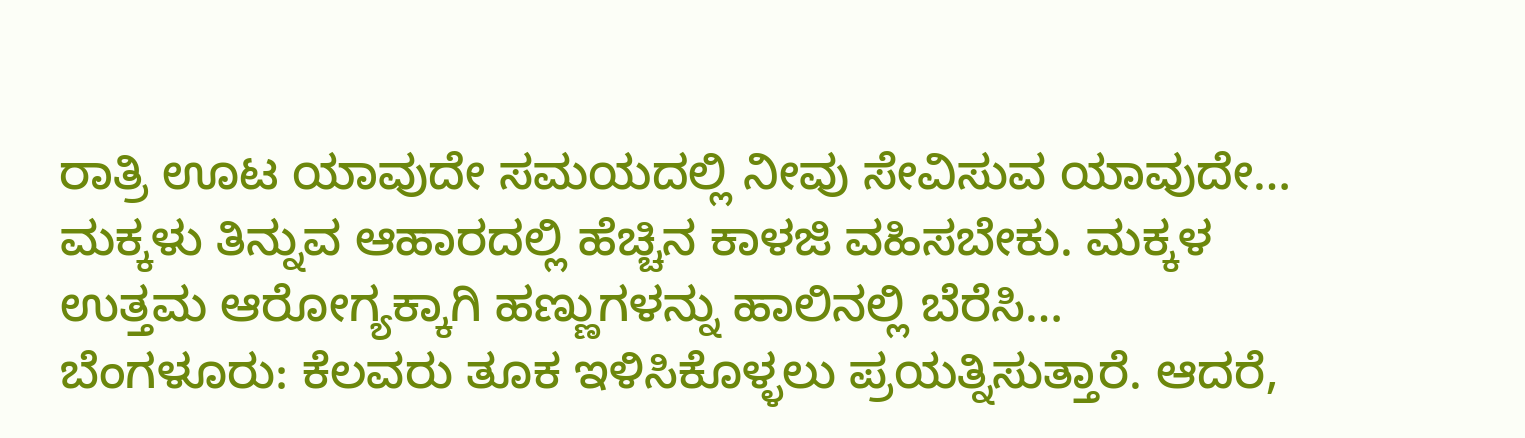ರಾತ್ರಿ ಊಟ ಯಾವುದೇ ಸಮಯದಲ್ಲಿ ನೀವು ಸೇವಿಸುವ ಯಾವುದೇ…
ಮಕ್ಕಳು ತಿನ್ನುವ ಆಹಾರದಲ್ಲಿ ಹೆಚ್ಚಿನ ಕಾಳಜಿ ವಹಿಸಬೇಕು. ಮಕ್ಕಳ ಉತ್ತಮ ಆರೋಗ್ಯಕ್ಕಾಗಿ ಹಣ್ಣುಗಳನ್ನು ಹಾಲಿನಲ್ಲಿ ಬೆರೆಸಿ…
ಬೆಂಗಳೂರು: ಕೆಲವರು ತೂಕ ಇಳಿಸಿಕೊಳ್ಳಲು ಪ್ರಯತ್ನಿಸುತ್ತಾರೆ. ಆದರೆ,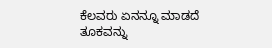ಕೆಲವರು ಏನನ್ನೂ ಮಾಡದೆ ತೂಕವನ್ನು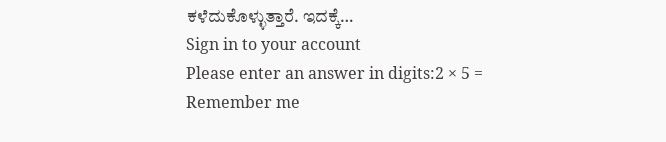ಕಳೆದುಕೊಳ್ಳುತ್ತಾರೆ. ಇದಕ್ಕೆ…
Sign in to your account
Please enter an answer in digits:2 × 5 =
Remember me